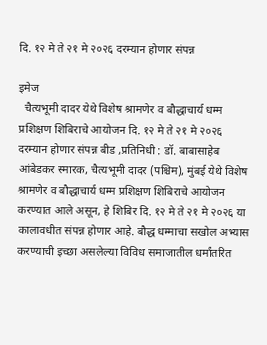दि. १२ मे ते २१ मे २०२६ दरम्यान होणार संपन्न

इमेज
  चैत्यभूमी दादर येथे विशेष श्रामणेर व बौद्धाचार्य धम्म प्रशिक्षण शिबिराचे आयोजन दि. १२ मे ते २१ मे २०२६ दरम्यान होणार संपन्न बीड ,प्रतिनिधी : डॉ. बाबासाहेब आंबेडकर स्मारक, चैत्यभूमी दादर (पश्चिम), मुंबई येथे विशेष श्रामणेर व बौद्धाचार्य धम्म प्रशिक्षण शिबिराचे आयोजन करण्यात आले असून, हे शिबिर दि. १२ मे ते २१ मे २०२६ या कालावधीत संपन्न होणार आहे. बौद्ध धम्माचा सखोल अभ्यास करण्याची इच्छा असलेल्या विविध समाजातील धर्मांतरित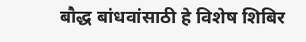बौद्ध बांधवांसाठी हे विशेष शिबिर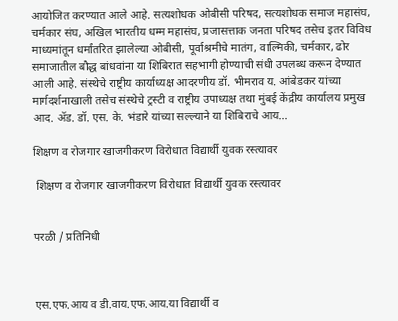आयोजित करण्यात आले आहे. सत्यशोधक ओबीसी परिषद, सत्यशोधक समाज महासंघ, चर्मकार संघ, अखिल भारतीय धम्म महासंघ, प्रजासत्ताक जनता परिषद तसेच इतर विविध माध्यमांतून धर्मांतरित झालेल्या ओबीसी, पूर्वाश्रमीचे मातंग, वाल्मिकी, चर्मकार, ढोर समाजातील बौद्ध बांधवांना या शिबिरात सहभागी होण्याची संधी उपलब्ध करून देण्यात आली आहे. संस्थेचे राष्ट्रीय कार्याध्यक्ष आदरणीय डॉ. भीमराव य. आंबेडकर यांच्या मार्गदर्शनाखाली तसेच संस्थेचे ट्रस्टी व राष्ट्रीय उपाध्यक्ष तथा मुंबई केंद्रीय कार्यालय प्रमुख आद. ॲड. डॉ. एस. के. भंडारे यांच्या सल्ल्याने या शिबिराचे आय...

शिक्षण व रोजगार खाजगीकरण विरोधात विद्यार्थी युवक रस्त्यावर

 शिक्षण व रोजगार खाजगीकरण विरोधात विद्यार्थी युवक रस्त्यावर


परळी / प्रतिनिधी



एस.एफ.आय व डी.वाय.एफ.आय.या विद्यार्थी व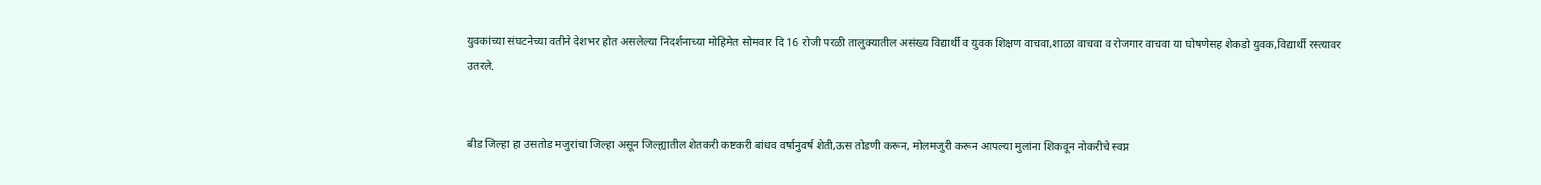युवकांच्या संघटनेच्या वतीने देशभर होत असलेल्या निदर्शनाच्या मोहिमेत सोमवार दि 16 रोजी परळी तालुक्यातील असंख्य विद्यार्थी व युवक शिक्षण वाचवा,शाळा वाचवा व रोजगार वाचवा या घोषणेसह शेकडो युवक,विद्यार्थी रस्त्यावर उतरले.


बीड जिल्हा हा उसतोड मजुरांचा जिल्हा असून जिल्ह्यातील शेतकरी कष्टकरी बांधव वर्षानुवर्ष शेती,ऊस तोडणी करून, मोलमजुरी करून आपल्या मुलांना शिकवून नोकरीचे स्वप्न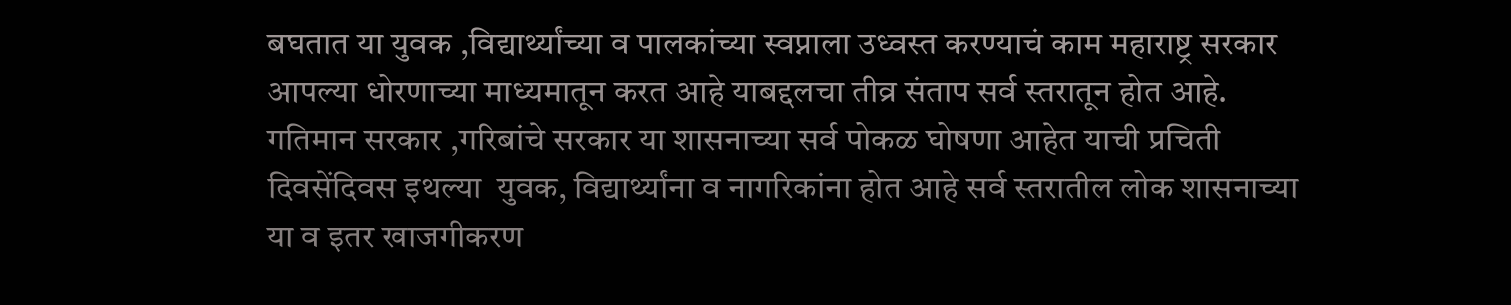बघतात या युवक ,विद्यार्थ्यांच्या व पालकांच्या स्वप्नाला उध्वस्त करण्याचं काम महाराष्ट्र सरकार आपल्या धोरणाच्या माध्यमातून करत आहे याबद्दलचा तीव्र संताप सर्व स्तरातून होत आहे. गतिमान सरकार ,गरिबांचे सरकार या शासनाच्या सर्व पोकळ घोषणा आहेत याची प्रचिती दिवसेंदिवस इथल्या  युवक, विद्यार्थ्यांना व नागरिकांना होत आहे सर्व स्तरातील लोक शासनाच्या या व इतर खाजगीकरण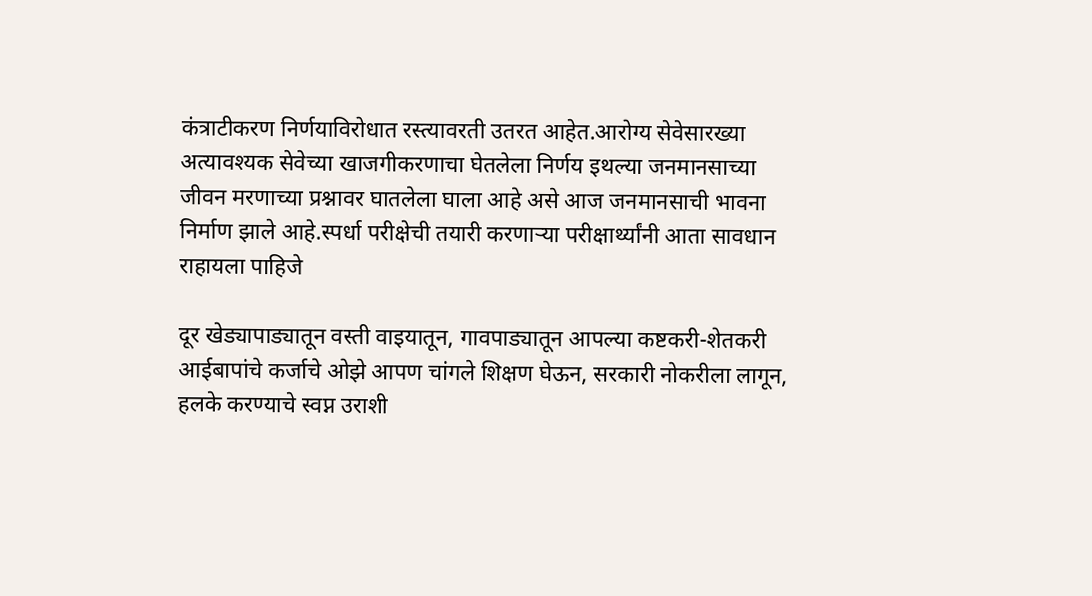कंत्राटीकरण निर्णयाविरोधात रस्त्यावरती उतरत आहेत.आरोग्य सेवेसारख्या अत्यावश्यक सेवेच्या खाजगीकरणाचा घेतलेला निर्णय इथल्या जनमानसाच्या जीवन मरणाच्या प्रश्नावर घातलेला घाला आहे असे आज जनमानसाची भावना निर्माण झाले आहे.स्पर्धा परीक्षेची तयारी करणाऱ्या परीक्षार्थ्यांनी आता सावधान राहायला पाहिजे

दूर खेड्यापाड्यातून वस्ती वाइयातून, गावपाड्यातून आपल्या कष्टकरी-शेतकरी आईबापांचे कर्जाचे ओझे आपण चांगले शिक्षण घेऊन, सरकारी नोकरीला लागून, हलके करण्याचे स्वप्न उराशी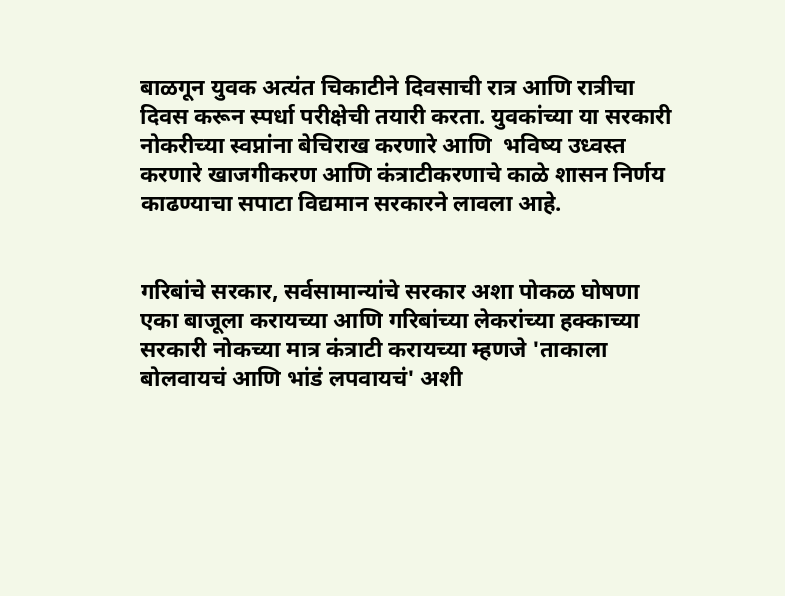बाळगून युवक अत्यंत चिकाटीने दिवसाची रात्र आणि रात्रीचा दिवस करून स्पर्धा परीक्षेची तयारी करता. युवकांच्या या सरकारी नोकरीच्या स्वप्नांना बेचिराख करणारे आणि  भविष्य उध्वस्त करणारे खाजगीकरण आणि कंत्राटीकरणाचे काळे शासन निर्णय काढण्याचा सपाटा विद्यमान सरकारने लावला आहे.


गरिबांचे सरकार, सर्वसामान्यांचे सरकार अशा पोकळ घोषणा एका बाजूला करायच्या आणि गरिबांच्या लेकरांच्या हक्काच्या सरकारी नोकच्या मात्र कंत्राटी करायच्या म्हणजे 'ताकाला बोलवायचं आणि भांडं लपवायचं' अशी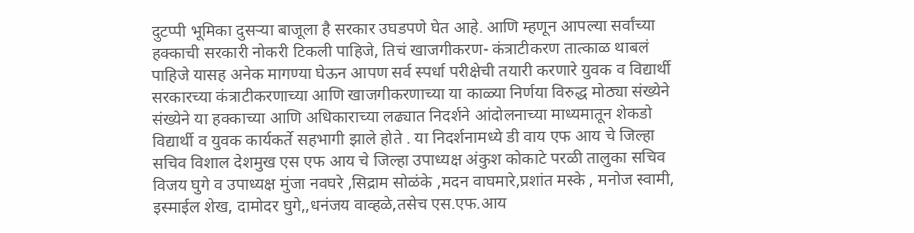दुटप्पी भूमिका दुसऱ्या बाजूला है सरकार उघडपणे घेत आहे. आणि म्हणून आपल्या सर्वांच्या हक्काची सरकारी नोकरी टिकली पाहिजे, तिचं खाजगीकरण- कंत्राटीकरण तात्काळ थाबलं पाहिजे यासह अनेक मागण्या घेऊन आपण सर्व स्पर्धा परीक्षेची तयारी करणारे युवक व विद्यार्थी सरकारच्या कंत्राटीकरणाच्या आणि खाजगीकरणाच्या या काळ्या निर्णया विरुद्ध मोठ्या संख्येने संख्येने या हक्काच्या आणि अधिकाराच्या लढ्यात निदर्शने आंदोलनाच्या माध्यमातून शेकडो विद्यार्थी व युवक कार्यकर्ते सहभागी झाले होते . या निदर्शनामध्ये डी वाय एफ आय चे जिल्हा सचिव विशाल देशमुख एस एफ आय चे जिल्हा उपाध्यक्ष अंकुश कोकाटे परळी तालुका सचिव विजय घुगे व उपाध्यक्ष मुंजा नवघरे ,सिद्राम सोळंके ,मदन वाघमारे,प्रशांत मस्के , मनोज स्वामी, इस्माईल शेख, दामोदर घुगे,,धनंजय वाव्हळे,तसेच एस.एफ.आय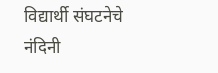विद्यार्थी संघटनेचे नंदिनी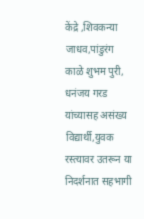केंद्रे ,शिवकन्या जाधव,पांडुरंग काळे शुभम पुरी, धनंजय गरड यांच्यासह असंख्य विद्यार्थी,युवक रस्त्यावर उतरून या निदर्शनात सहभागी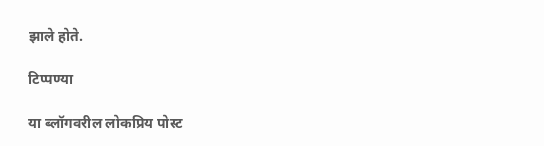झाले होते.

टिप्पण्या

या ब्लॉगवरील लोकप्रिय पोस्ट